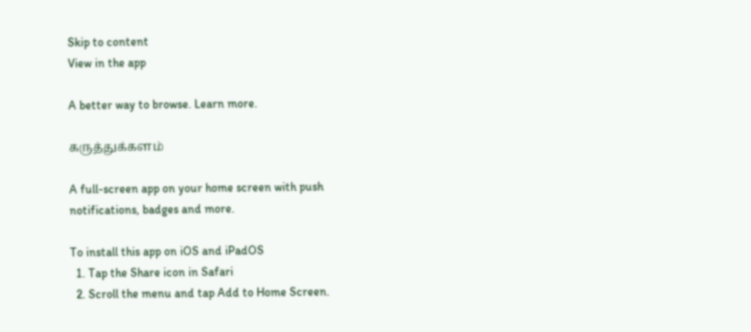Skip to content
View in the app

A better way to browse. Learn more.

கருத்துக்களம்

A full-screen app on your home screen with push notifications, badges and more.

To install this app on iOS and iPadOS
  1. Tap the Share icon in Safari
  2. Scroll the menu and tap Add to Home Screen.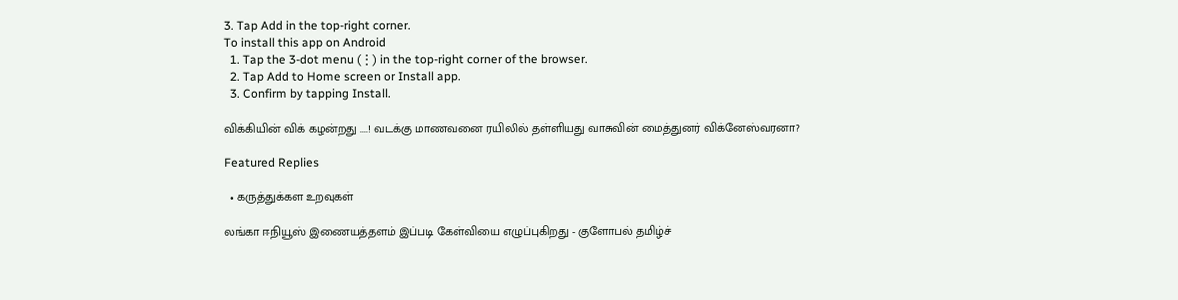3. Tap Add in the top-right corner.
To install this app on Android
  1. Tap the 3-dot menu (⋮) in the top-right corner of the browser.
  2. Tap Add to Home screen or Install app.
  3. Confirm by tapping Install.

விக்கியின் விக் கழன்றது ....! வடக்கு மாணவனை ரயிலில் தள்ளியது வாசுவின் மைத்துனர் விக்னேஸ்வரனா?

Featured Replies

  • கருத்துக்கள உறவுகள்

லங்கா ஈநியூஸ் இணையத்தளம் இப்படி கேள்வியை எழுப்புகிறது - குளோபல் தமிழ்ச்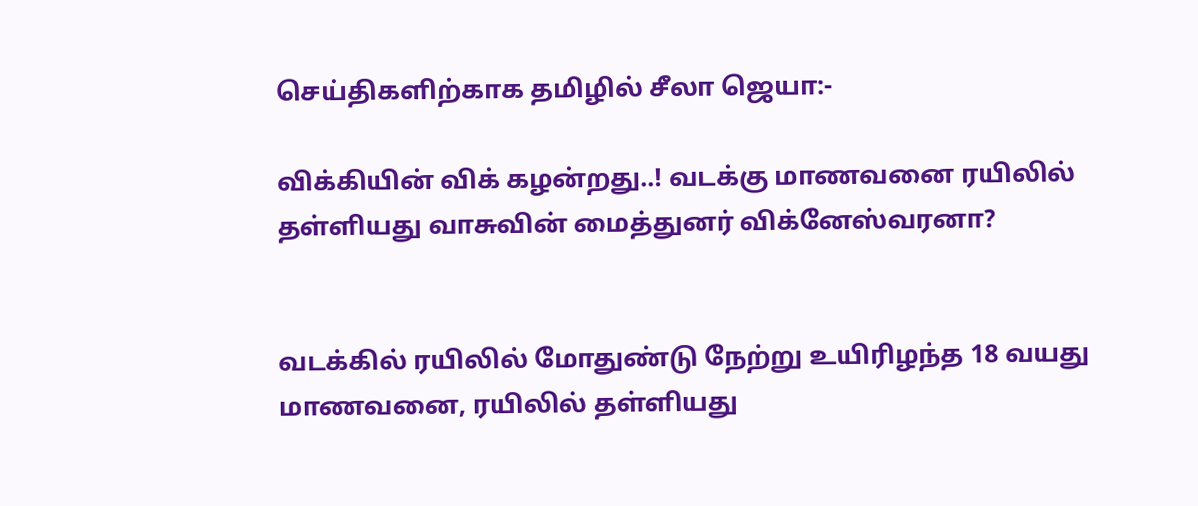செய்திகளிற்காக தமிழில் சீலா ஜெயா:-

விக்கியின் விக் கழன்றது..! வடக்கு மாணவனை ரயிலில் தள்ளியது வாசுவின் மைத்துனர் விக்னேஸ்வரனா?


வடக்கில் ரயிலில் மோதுண்டு நேற்று உயிரிழந்த 18 வயது மாணவனை, ரயிலில் தள்ளியது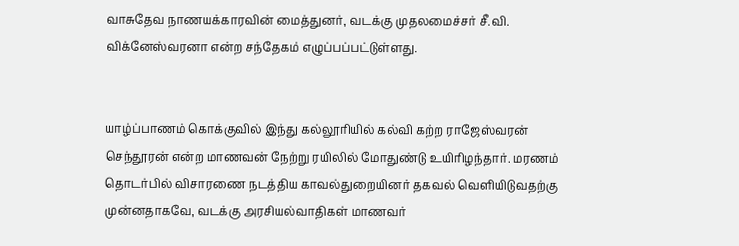வாசுதேவ நாணயக்காரவின் மைத்துனர், வடக்கு முதலமைச்சர் சீ.வி. விக்னேஸ்வரனா என்ற சந்தேகம் எழுப்பப்பட்டுள்ளது.


யாழ்ப்பாணம் கொக்குவில் இந்து கல்லூரியில் கல்வி கற்ற ராஜேஸ்வரன் செந்தூரன் என்ற மாணவன் நேற்று ரயிலில் மோதுண்டு உயிரிழந்தார். மரணம் தொடர்பில் விசாரணை நடத்திய காவல்துறையினர் தகவல் வெளியிடுவதற்கு முன்னதாகவே, வடக்கு அரசியல்வாதிகள் மாணவர்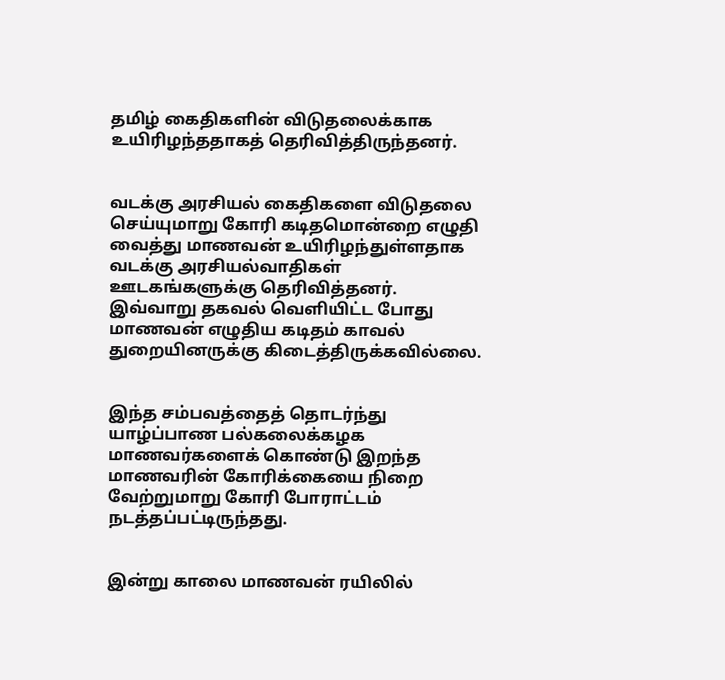தமிழ் கைதிகளின் விடுதலைக்காக உயிரிழந்ததாகத் தெரிவித்திருந்தனர்.


வடக்கு அரசியல் கைதிகளை விடுதலை செய்யுமாறு கோரி கடிதமொன்றை எழுதி வைத்து மாணவன் உயிரிழந்துள்ளதாக வடக்கு அரசியல்வாதிகள் ஊடகங்களுக்கு தெரிவித்தனர். இவ்வாறு தகவல் வெளியிட்ட போது மாணவன் எழுதிய கடிதம் காவல் துறையினருக்கு கிடைத்திருக்கவில்லை.


இந்த சம்பவத்தைத் தொடர்ந்து யாழ்ப்பாண பல்கலைக்கழக மாணவர்களைக் கொண்டு இறந்த மாணவரின் கோரிக்கையை நிறை வேற்றுமாறு கோரி போராட்டம் நடத்தப்பட்டிருந்தது.


இன்று காலை மாணவன் ரயிலில்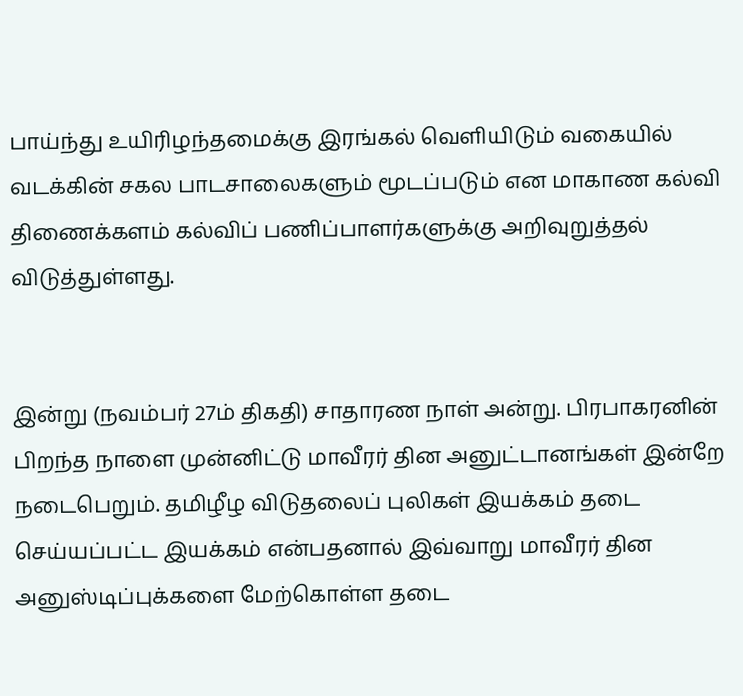பாய்ந்து உயிரிழந்தமைக்கு இரங்கல் வெளியிடும் வகையில் வடக்கின் சகல பாடசாலைகளும் மூடப்படும் என மாகாண கல்வி திணைக்களம் கல்விப் பணிப்பாளர்களுக்கு அறிவுறுத்தல் விடுத்துள்ளது.


இன்று (நவம்பர் 27ம் திகதி) சாதாரண நாள் அன்று. பிரபாகரனின் பிறந்த நாளை முன்னிட்டு மாவீரர் தின அனுட்டானங்கள் இன்றே நடைபெறும். தமிழீழ விடுதலைப் புலிகள் இயக்கம் தடை செய்யப்பட்ட இயக்கம் என்பதனால் இவ்வாறு மாவீரர் தின அனுஸ்டிப்புக்களை மேற்கொள்ள தடை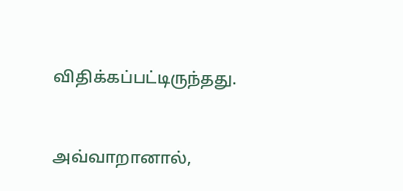விதிக்கப்பட்டிருந்தது.


அவ்வாறானால்,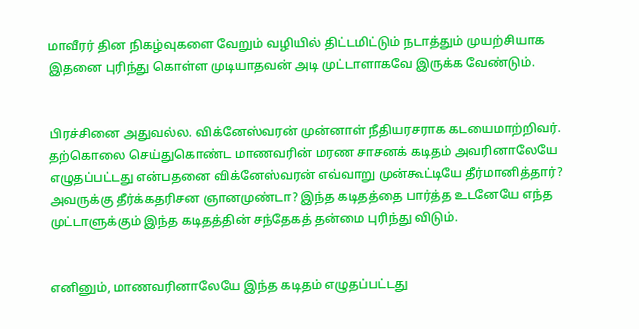மாவீரர் தின நிகழ்வுகளை வேறும் வழியில் திட்டமிட்டும் நடாத்தும் முயற்சியாக இதனை புரிந்து கொள்ள முடியாதவன் அடி முட்டாளாகவே இருக்க வேண்டும்.


பிரச்சினை அதுவல்ல. விக்னேஸ்வரன் முன்னாள் நீதியரசராக கடயைமாற்றிவர். தற்கொலை செய்துகொண்ட மாணவரின் மரண சாசனக் கடிதம் அவரினாலேயே எழுதப்பட்டது என்பதனை விக்னேஸ்வரன் எவ்வாறு முன்கூட்டியே தீர்மானித்தார்? அவருக்கு தீர்க்கதரிசன ஞானமுண்டா? இந்த கடிதத்தை பார்த்த உடனேயே எந்த முட்டாளுக்கும் இந்த கடிதத்தின் சந்தேகத் தன்மை புரிந்து விடும்.


எனினும், மாணவரினாலேயே இந்த கடிதம் எழுதப்பட்டது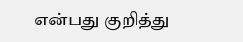என்பது குறித்து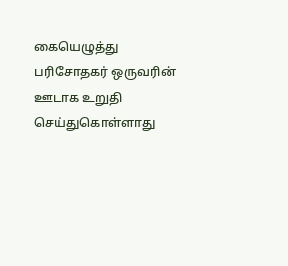கையெழுத்து பரிசோதகர் ஒருவரின் ஊடாக உறுதி செய்துகொள்ளாது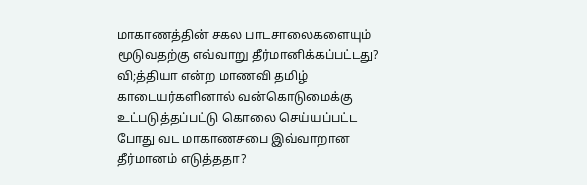மாகாணத்தின் சகல பாடசாலைகளையும் மூடுவதற்கு எவ்வாறு தீர்மானிக்கப்பட்டது? வி;த்தியா என்ற மாணவி தமிழ் காடையர்களினால் வன்கொடுமைக்கு உட்படுத்தப்பட்டு கொலை செய்யப்பட்ட போது வட மாகாணசபை இவ்வாறான தீர்மானம் எடுத்ததா?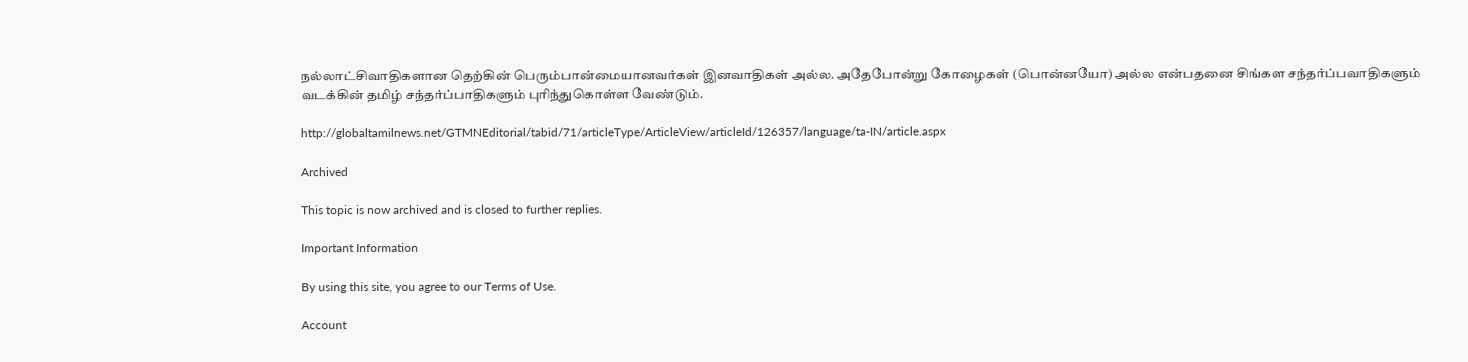நல்லாட்சிவாதிகளான தெற்கின் பெரும்பான்மையானவர்கள் இனவாதிகள் அல்ல. அதேபோன்று கோழைகள் (பொன்னயோ) அல்ல என்பதனை சிங்கள சந்தர்ப்பவாதிகளும் வடக்கின் தமிழ் சந்தர்ப்பாதிகளும் புரிந்துகொள்ள வேண்டும்.

http://globaltamilnews.net/GTMNEditorial/tabid/71/articleType/ArticleView/articleId/126357/language/ta-IN/article.aspx

Archived

This topic is now archived and is closed to further replies.

Important Information

By using this site, you agree to our Terms of Use.

Account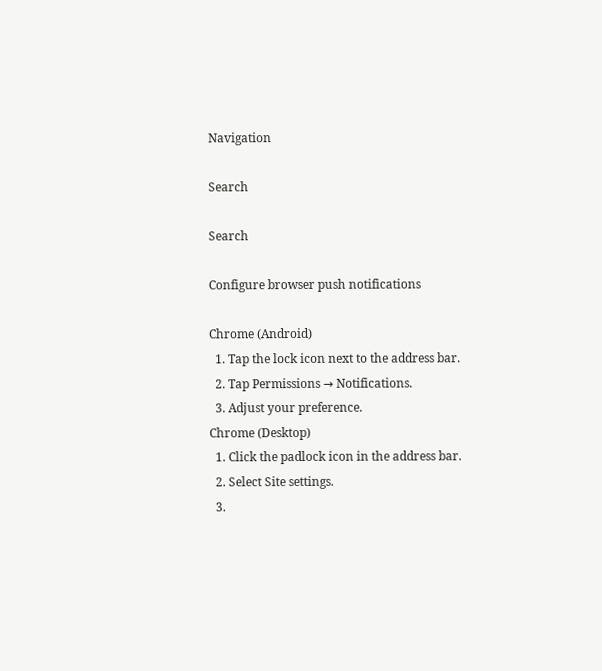Navigation

Search

Search

Configure browser push notifications

Chrome (Android)
  1. Tap the lock icon next to the address bar.
  2. Tap Permissions → Notifications.
  3. Adjust your preference.
Chrome (Desktop)
  1. Click the padlock icon in the address bar.
  2. Select Site settings.
  3.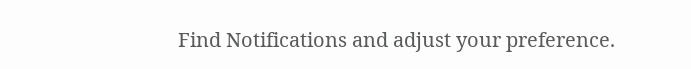Find Notifications and adjust your preference.